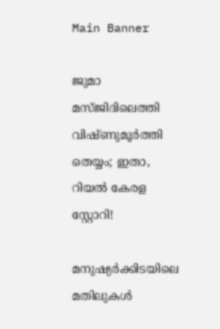Main Banner

ജുമാ മസ്ജിദിലെത്തി വിഷ്ണുമൂര്‍ത്തി തെയ്യം; ഇതാ, റിയൽ കേരള സ്റ്റോറി!

മനുഷ്യർക്കിടയിലെ മതിലുകൾ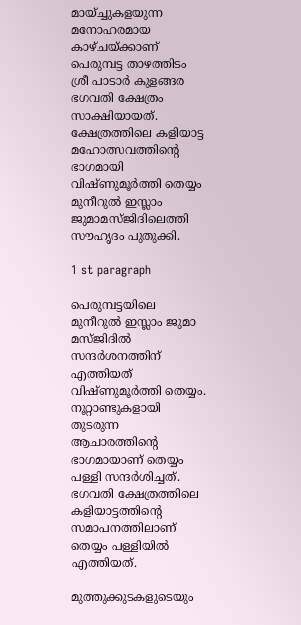മായ്ച്ചുകളയുന്ന മനോഹരമായ കാഴ്ചയ്ക്കാണ് പെരുമ്പട്ട താഴത്തിടം ശ്രീ പാടാർ കുളങ്ങര ഭഗവതി ക്ഷേത്രം സാക്ഷിയായത്. ക്ഷേത്രത്തിലെ കളിയാട്ട മഹോത്സവത്തിന്റെ ഭാഗമായി വിഷ്ണുമൂർത്തി തെയ്യം മുനീറുൽ ഇസ്ലാം ജുമാമസ്ജിദിലെത്തി സൗഹൃദം പുതുക്കി.

1 st paragraph

പെരുമ്പട്ടയിലെ മുനീറുല്‍ ഇസ്ലാം ജുമാ മസ്ജിദില്‍ സന്ദർശനത്തിന് എത്തിയത് വിഷ്ണുമൂർത്തി തെയ്യം. നൂറ്റാണ്ടുകളായി തുടരുന്ന ആചാരത്തിന്റെ ഭാഗമായാണ് തെയ്യം പള്ളി സന്ദർശിച്ചത്. ഭഗവതി ക്ഷേത്രത്തിലെ കളിയാട്ടത്തിൻ്റെ സമാപനത്തിലാണ് തെയ്യം പള്ളിയിൽ എത്തിയത്.

മുത്തുക്കുടകളുടെയും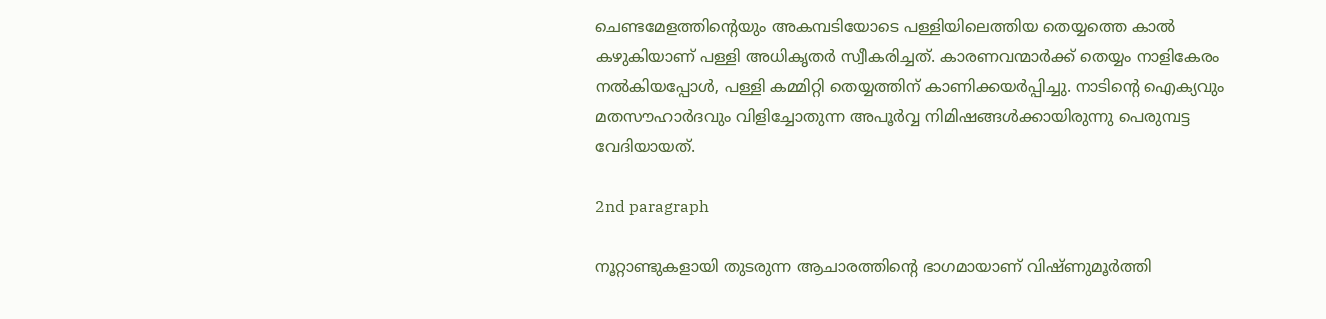ചെണ്ടമേളത്തിന്റെയും അകമ്പടിയോടെ പള്ളിയിലെത്തിയ തെയ്യത്തെ കാൽ കഴുകിയാണ് പള്ളി അധികൃതർ സ്വീകരിച്ചത്. കാരണവന്മാർക്ക് തെയ്യം നാളികേരം നൽകിയപ്പോൾ, പള്ളി കമ്മിറ്റി തെയ്യത്തിന് കാണിക്കയർപ്പിച്ചു. നാടിന്റെ ഐക്യവും മതസൗഹാർദവും വിളിച്ചോതുന്ന അപൂർവ്വ നിമിഷങ്ങൾക്കായിരുന്നു പെരുമ്പട്ട വേദിയായത്.

2nd paragraph

നൂറ്റാണ്ടുകളായി തുടരുന്ന ആചാരത്തിന്റെ ഭാഗമായാണ് വിഷ്ണുമൂർത്തി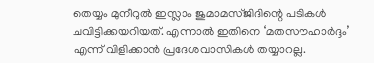തെയ്യം മുനീറുല്‍ ഇസ്ലാം ജുമാമസ്ജിദിന്റെ പടികൾ ചവിട്ടിക്കയറിയത്. എന്നാൽ ഇതിനെ ‘മതസൗഹാർദ്ദം’ എന്ന് വിളിക്കാൻ പ്രദേശവാസികൾ തയ്യാറല്ല.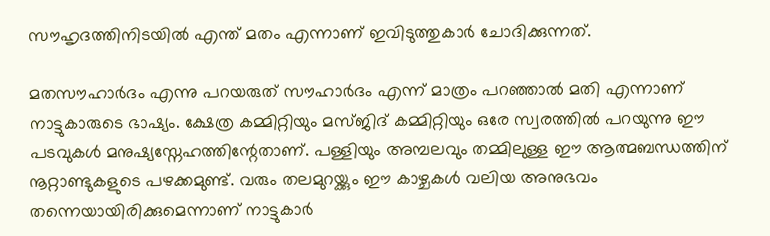സൗഹൃദത്തിനിടയിൽ എന്ത് മതം എന്നാണ് ഇവിടുത്തുകാര്‍ ചോദിക്കുന്നത്.

മതസൗഹാർദം എന്നു പറയരുത് സൗഹാർദം എന്ന് മാത്രം പറഞ്ഞാൽ മതി എന്നാണ് നാട്ടുകാരുടെ ഭാഷ്യം. ക്ഷേത്ര കമ്മിറ്റിയും മസ്ജിദ് കമ്മിറ്റിയും ഒരേ സ്വരത്തിൽ പറയുന്നു ഈ പടവുകൾ മനുഷ്യസ്നേഹത്തിന്റേതാണ്. പള്ളിയും അമ്പലവും തമ്മിലുള്ള ഈ ആത്മബന്ധത്തിന് നൂറ്റാണ്ടുകളുടെ പഴക്കമുണ്ട്. വരും തലമുറയ്ക്കും ഈ കാഴ്ചകൾ വലിയ അനുഭവം തന്നെയായിരിക്കുമെന്നാണ് നാട്ടുകാ‍ര്‍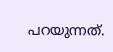പറയുന്നത്.